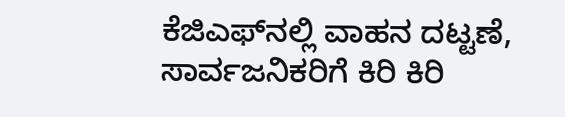ಕೆಜಿಎಫ್‌ನಲ್ಲಿ ವಾಹನ ದಟ್ಟಣೆ, ಸಾರ್ವಜನಿಕರಿಗೆ ಕಿರಿ ಕಿರಿ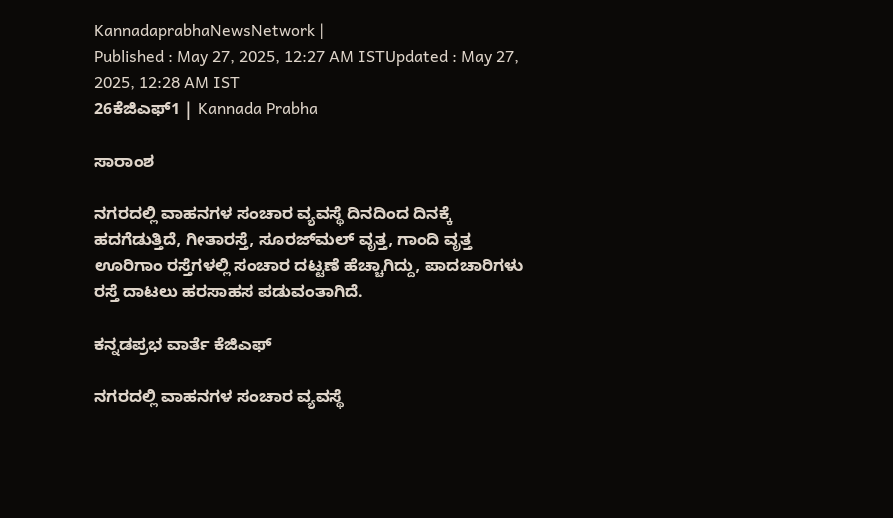KannadaprabhaNewsNetwork |
Published : May 27, 2025, 12:27 AM ISTUpdated : May 27, 2025, 12:28 AM IST
26ಕೆಜಿಎಫ್‌1 | Kannada Prabha

ಸಾರಾಂಶ

ನಗರದಲ್ಲಿ ವಾಹನಗಳ ಸಂಚಾರ ವ್ಯವಸ್ಥೆ ದಿನದಿಂದ ದಿನಕ್ಕೆ ಹದಗೆಡುತ್ತಿದೆ, ಗೀತಾರಸ್ತೆ, ಸೂರಜ್‌ಮಲ್ ವೃತ್ತ, ಗಾಂದಿ ವೃತ್ತ ಊರಿಗಾಂ ರಸ್ತೆಗಳಲ್ಲಿ ಸಂಚಾರ ದಟ್ಟಣೆ ಹೆಚ್ಚಾಗಿದ್ದು, ಪಾದಚಾರಿಗಳು ರಸ್ತೆ ದಾಟಲು ಹರಸಾಹಸ ಪಡುವಂತಾಗಿದೆ.

ಕನ್ನಡಪ್ರಭ ವಾರ್ತೆ ಕೆಜಿಎಫ್

ನಗರದಲ್ಲಿ ವಾಹನಗಳ ಸಂಚಾರ ವ್ಯವಸ್ಥೆ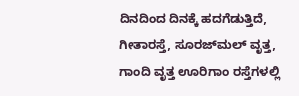ದಿನದಿಂದ ದಿನಕ್ಕೆ ಹದಗೆಡುತ್ತಿದೆ, ಗೀತಾರಸ್ತೆ, ಸೂರಜ್‌ಮಲ್ ವೃತ್ತ, ಗಾಂದಿ ವೃತ್ತ ಊರಿಗಾಂ ರಸ್ತೆಗಳಲ್ಲಿ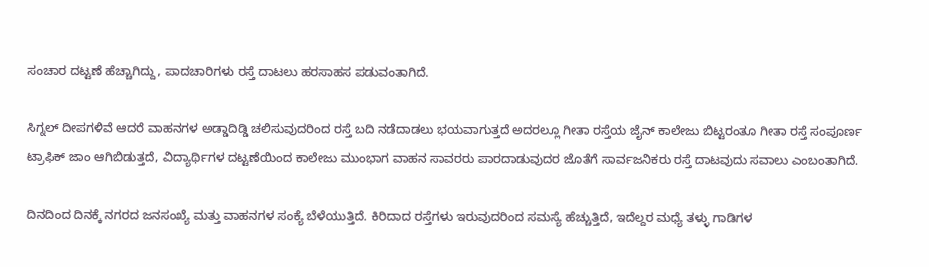ಸಂಚಾರ ದಟ್ಟಣೆ ಹೆಚ್ಚಾಗಿದ್ದು, ಪಾದಚಾರಿಗಳು ರಸ್ತೆ ದಾಟಲು ಹರಸಾಹಸ ಪಡುವಂತಾಗಿದೆ.

ಸಿಗ್ನಲ್ ದೀಪಗಳಿವೆ ಆದರೆ ವಾಹನಗಳ ಅಡ್ಡಾದಿಡ್ಡಿ ಚಲಿಸುವುದರಿಂದ ರಸ್ತೆ ಬದಿ ನಡೆದಾಡಲು ಭಯವಾಗುತ್ತದೆ ಅದರಲ್ಲೂ ಗೀತಾ ರಸ್ತೆಯ ಜೈನ್ ಕಾಲೇಜು ಬಿಟ್ಟರಂತೂ ಗೀತಾ ರಸ್ತೆ ಸಂಪೂರ್ಣ ಟ್ರಾಫಿಕ್ ಜಾಂ ಆಗಿಬಿಡುತ್ತದೆ, ವಿದ್ಯಾರ್ಥಿಗಳ ದಟ್ಟಣೆಯಿಂದ ಕಾಲೇಜು ಮುಂಭಾಗ ವಾಹನ ಸಾವರರು ಪಾರದಾಡುವುದರ ಜೊತೆಗೆ ಸಾರ್ವಜನಿಕರು ರಸ್ತೆ ದಾಟವುದು ಸವಾಲು ಎಂಬಂತಾಗಿದೆ.

ದಿನದಿಂದ ದಿನಕ್ಕೆ ನಗರದ ಜನಸಂಖ್ಯೆ ಮತ್ತು ವಾಹನಗಳ ಸಂಕ್ಯೆ ಬೆಳೆಯುತ್ತಿದೆ. ಕಿರಿದಾದ ರಸ್ತೆಗಳು ಇರುವುದರಿಂದ ಸಮಸ್ಯೆ ಹೆಚ್ಚುತ್ತಿದೆ, ಇದೆಲ್ದರ ಮಧ್ಯೆ ತಳ್ಳು ಗಾಡಿಗಳ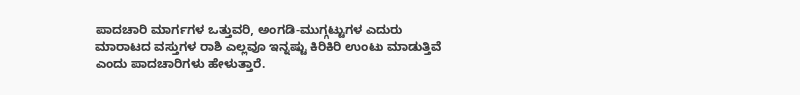ಪಾದಚಾರಿ ಮಾರ್ಗಗಳ ಒತ್ತುವರಿ, ಅಂಗಡಿ-ಮುಗ್ಗಟ್ಟುಗಳ ಎದುರು ಮಾರಾಟದ ವಸ್ತುಗಳ ರಾಶಿ ಎಲ್ಲವೂ ಇನ್ನಷ್ಟು ಕಿರಿಕಿರಿ ಉಂಟು ಮಾಡುತ್ತಿವೆ ಎಂದು ಪಾದಚಾರಿಗಳು ಹೇಳುತ್ತಾರೆ.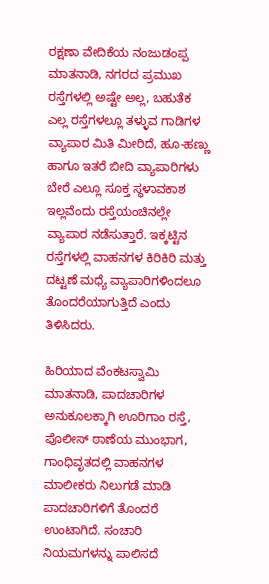ರಕ್ಷಣಾ ವೇದಿಕೆಯ ನಂಜುಡಂಪ್ಪ ಮಾತನಾಡಿ, ನಗರದ ಪ್ರಮುಖ ರಸ್ತೆಗಳಲ್ಲಿ ಅಷ್ಟೇ ಅಲ್ಲ, ಬಹುತೆಕ ಎಲ್ಲ ರಸ್ತೆಗಳಲ್ಲೂ ತಳ್ಳುವ ಗಾಡಿಗಳ ವ್ಯಾಪಾರ ಮಿತಿ ಮೀರಿದೆ, ಹೂ-ಹಣ್ಣು ಹಾಗೂ ಇತರೆ ಬೀದಿ ವ್ಯಾಪಾರಿಗಳು ಬೇರೆ ಎಲ್ಲೂ ಸೂಕ್ತ ಸ್ಥಳಾವಕಾಶ ಇಲ್ಲವೆಂದು ರಸ್ತೆಯಂಚಿನಲ್ಲೇ ವ್ಯಾಪಾರ ನಡೆಸುತ್ತಾರೆ. ಇಕ್ಕಟ್ಟಿನ ರಸ್ತೆಗಳಲ್ಲಿ ವಾಹನಗಳ ಕಿರಿಕಿರಿ ಮತ್ತು ದಟ್ಟಣೆ ಮಧ್ಯೆ ವ್ಯಾಪಾರಿಗಳಿಂದಲೂ ತೊಂದರೆಯಾಗುತ್ತಿದೆ ಎಂದು ತಿಳಿಸಿದರು.

ಹಿರಿಯಾದ ವೆಂಕಟಸ್ವಾಮಿ ಮಾತನಾಡಿ, ಪಾದಚಾರಿಗಳ ಅನುಕೂಲಕ್ಕಾಗಿ ಊರಿಗಾಂ ರಸ್ತೆ, ಪೊಲೀಸ್ ಠಾಣೆಯ ಮುಂಭಾಗ, ಗಾಂಧಿವೃತದಲ್ಲಿ ವಾಹನಗಳ ಮಾಲೀಕರು ನಿಲುಗಡೆ ಮಾಡಿ ಪಾದಚಾರಿಗಳಿಗೆ ತೊಂದರೆ ಉಂಟಾಗಿದೆ. ಸಂಚಾರಿ ನಿಯಮಗಳನ್ನು ಪಾಲಿಸದೆ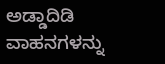ಅಡ್ಡಾದಿಡಿ ವಾಹನಗಳನ್ನು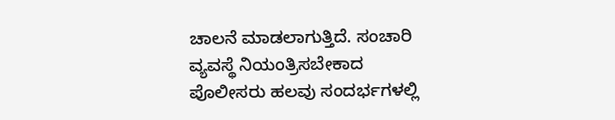ಚಾಲನೆ ಮಾಡಲಾಗುತ್ತಿದೆ. ಸಂಚಾರಿ ವ್ಯವಸ್ಥೆ ನಿಯಂತ್ರಿಸಬೇಕಾದ ಪೊಲೀಸರು ಹಲವು ಸಂದರ್ಭಗಳಲ್ಲಿ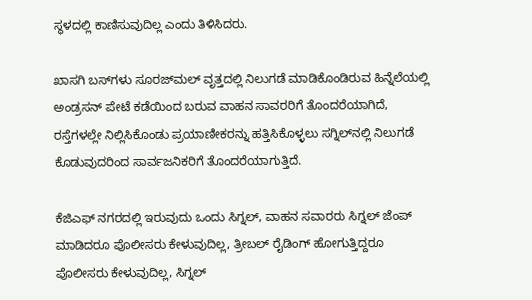ಸ್ಥಳದಲ್ಲಿ ಕಾಣಿಸುವುದಿಲ್ಲ ಎಂದು ತಿಳಿಸಿದರು.

ಖಾಸಗಿ ಬಸ್‌ಗಳು ಸೂರಜ್‌ಮಲ್ ವೃತ್ತದಲ್ಲಿ ನಿಲುಗಡೆ ಮಾಡಿಕೊಂಡಿರುವ ಹಿನ್ನೆಲೆಯಲ್ಲಿ ಅಂಡ್ರಸನ್ ಪೇಟೆ ಕಡೆಯಿಂದ ಬರುವ ವಾಹನ ಸಾವರರಿಗೆ ತೊಂದರೆಯಾಗಿದೆ, ರಸ್ತೆಗಳಲ್ಲೇ ನಿಲ್ಲಿಸಿಕೊಂಡು ಪ್ರಯಾಣೀಕರನ್ನು ಹತ್ತಿಸಿಕೊಳ್ಳಲು ಸಗ್ನಿಲ್‌ನಲ್ಲಿ ನಿಲುಗಡೆ ಕೊಡುವುದರಿಂದ ಸಾರ್ವಜನಿಕರಿಗೆ ತೊಂದರೆಯಾಗುತ್ತಿದೆ.

ಕೆಜಿಎಫ್ ನಗರದಲ್ಲಿ ಇರುವುದು ಒಂದು ಸಿಗ್ನಲ್, ವಾಹನ ಸವಾರರು ಸಿಗ್ನಲ್ ಜೆಂಪ್ ಮಾಡಿದರೂ ಪೊಲೀಸರು ಕೇಳುವುದಿಲ್ಲ, ತ್ರೀಬಲ್ ರೈಡಿಂಗ್ ಹೋಗುತ್ತಿದ್ದರೂ ಪೊಲೀಸರು ಕೇಳುವುದಿಲ್ಲ, ಸಿಗ್ನಲ್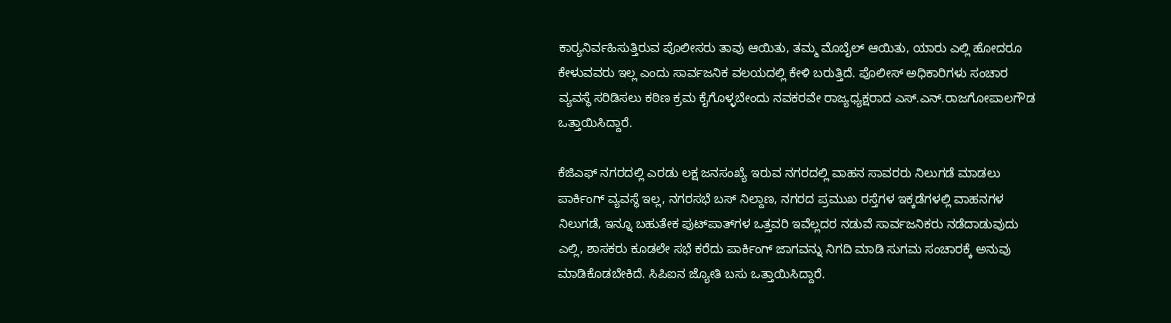ಕಾರ‍್ಯನಿರ್ವಹಿಸುತ್ತಿರುವ ಪೊಲೀಸರು ತಾವು ಆಯಿತು, ತಮ್ಮ ಮೊಬೈಲ್‌ ಆಯಿತು, ಯಾರು ಎಲ್ಲಿ ಹೋದರೂ ಕೇಳುವವರು ಇಲ್ಲ ಎಂದು ಸಾರ್ವಜನಿಕ ವಲಯದಲ್ಲಿ ಕೇಳಿ ಬರುತ್ತಿದೆ. ಪೊಲೀಸ್ ಅಧಿಕಾರಿಗಳು ಸಂಚಾರ ವ್ಯವಸ್ಥೆ ಸರಿಡಿಸಲು ಕಠಿಣ ಕ್ರಮ ಕೈಗೊಳ್ಳಬೇಂದು ನವಕರವೇ ರಾಜ್ಯಧ್ಯಕ್ಷರಾದ ಎಸ್.ಎನ್.ರಾಜಗೋಪಾಲಗೌಡ ಒತ್ತಾಯಿಸಿದ್ದಾರೆ.

ಕೆಜಿಎಫ್ ನಗರದಲ್ಲಿ ಎರಡು ಲಕ್ಷ ಜನಸಂಖ್ಯೆ ಇರುವ ನಗರದಲ್ಲಿ ವಾಹನ ಸಾವರರು ನಿಲುಗಡೆ ಮಾಡಲು ಪಾರ್ಕಿಂಗ್ ವ್ಯವಸ್ಥೆ ಇಲ್ಲ, ನಗರಸಭೆ ಬಸ್ ನಿಲ್ದಾಣ, ನಗರದ ಪ್ರಮುಖ ರಸ್ತೆಗಳ ಇಕ್ಕಡೆಗಳಲ್ಲಿ ವಾಹನಗಳ ನಿಲುಗಡೆ, ಇನ್ನೂ ಬಹುತೇಕ ಪುಟ್‌ಪಾತ್‌ಗಳ ಒತ್ತವರಿ ಇವೆಲ್ಲದರ ನಡುವೆ ಸಾರ್ವಜನಿಕರು ನಡೆದಾಡುವುದು ಎಲ್ಲಿ, ಶಾಸಕರು ಕೂಡಲೇ ಸಭೆ ಕರೆದು ಪಾರ್ಕಿಂಗ್ ಜಾಗವನ್ನು ನಿಗದಿ ಮಾಡಿ ಸುಗಮ ಸಂಚಾರಕ್ಕೆ ಅನುವು ಮಾಡಿಕೊಡಬೇಕಿದೆ. ಸಿಪಿಐನ ಜ್ಯೋತಿ ಬಸು ಒತ್ತಾಯಿಸಿದ್ದಾರೆ.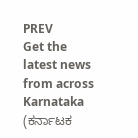PREV
Get the latest news from across Karnataka (ಕರ್ನಾಟಕ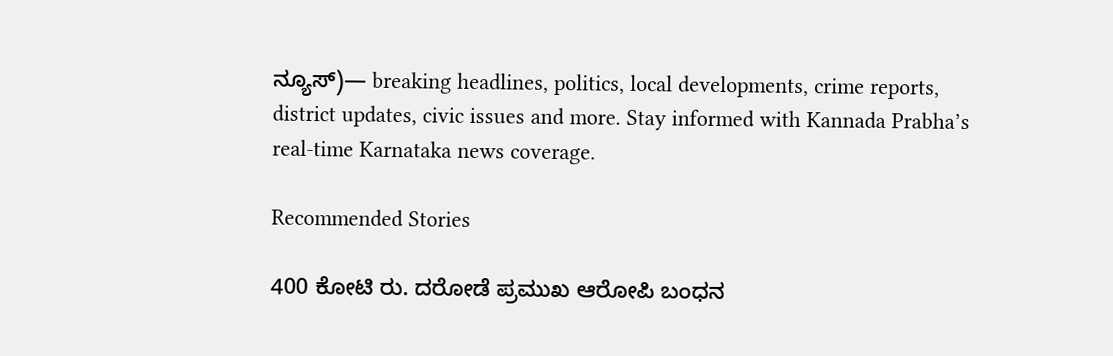ನ್ಯೂಸ್)— breaking headlines, politics, local developments, crime reports, district updates, civic issues and more. Stay informed with Kannada Prabha’s real‑time Karnataka news coverage.

Recommended Stories

400 ಕೋಟಿ ರು. ದರೋಡೆ ಪ್ರಮುಖ ಆರೋಪಿ ಬಂಧನ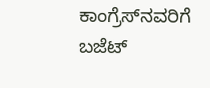ಕಾಂಗ್ರೆಸ್‌ನವರಿಗೆ ಬಜೆಟ್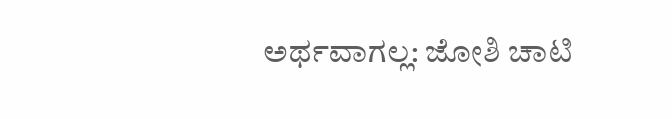ಅರ್ಥವಾಗಲ್ಲ: ಜೋಶಿ ಚಾಟಿ